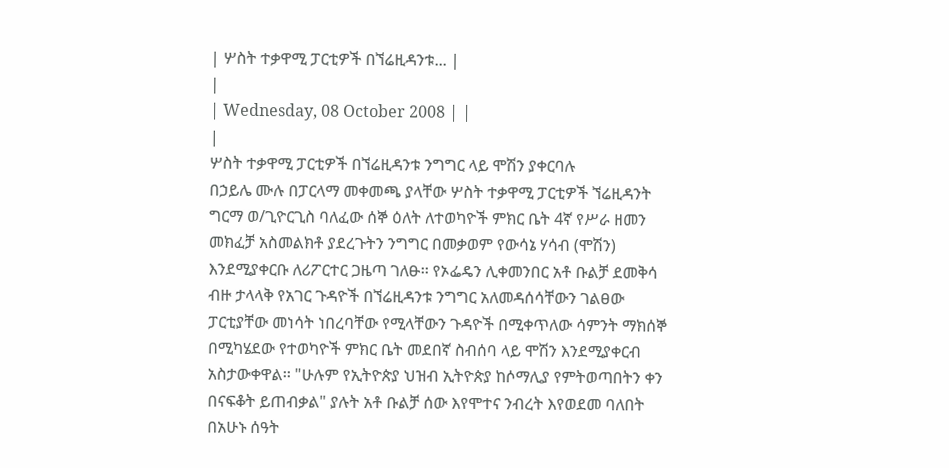| ሦስት ተቃዋሚ ፓርቲዎች በኘሬዚዳንቱ... |
|
| Wednesday, 08 October 2008 | |
|
ሦስት ተቃዋሚ ፓርቲዎች በኘሬዚዳንቱ ንግግር ላይ ሞሽን ያቀርባሉ
በኃይሌ ሙሉ በፓርላማ መቀመጫ ያላቸው ሦስት ተቃዋሚ ፓርቲዎች ኘሬዚዳንት ግርማ ወ/ጊዮርጊስ ባለፈው ሰኞ ዕለት ለተወካዮች ምክር ቤት 4ኛ የሥራ ዘመን መክፈቻ አስመልክቶ ያደረጉትን ንግግር በመቃወም የውሳኔ ሃሳብ (ሞሽን) እንደሚያቀርቡ ለሪፖርተር ጋዜጣ ገለፁ፡፡ የኦፌዴን ሊቀመንበር አቶ ቡልቻ ደመቅሳ ብዙ ታላላቅ የአገር ጉዳዮች በኘሬዚዳንቱ ንግግር አለመዳሰሳቸውን ገልፀው ፓርቲያቸው መነሳት ነበረባቸው የሚላቸውን ጉዳዮች በሚቀጥለው ሳምንት ማክሰኞ በሚካሄደው የተወካዮች ምክር ቤት መደበኛ ስብሰባ ላይ ሞሽን እንደሚያቀርብ አስታውቀዋል፡፡ "ሁሉም የኢትዮጵያ ህዝብ ኢትዮጵያ ከሶማሊያ የምትወጣበትን ቀን በናፍቆት ይጠብቃል" ያሉት አቶ ቡልቻ ሰው እየሞተና ንብረት እየወደመ ባለበት በአሁኑ ሰዓት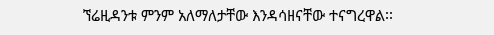ኘሬዚዳንቱ ምንም አለማለታቸው እንዳሳዘናቸው ተናግረዋል፡፡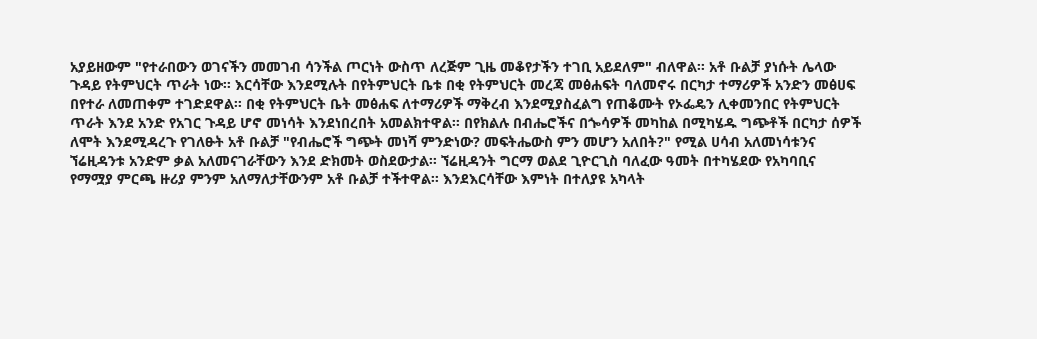አያይዘውም "የተራበውን ወገናችን መመገብ ሳንችል ጦርነት ውስጥ ለረጅም ጊዜ መቆየታችን ተገቢ አይደለም" ብለዋል፡፡ አቶ ቡልቻ ያነሱት ሌላው ጉዳይ የትምህርት ጥራት ነው፡፡ እርሳቸው እንደሚሉት በየትምህርት ቤቱ በቂ የትምህርት መረጃ መፅሐፍት ባለመኖሩ በርካታ ተማሪዎች አንድን መፅሀፍ በየተራ ለመጠቀም ተገድደዋል፡፡ በቂ የትምህርት ቤት መፅሐፍ ለተማሪዎች ማቅረብ እንደሚያስፈልግ የጠቆሙት የኦፌዴን ሊቀመንበር የትምህርት ጥራት እንደ አንድ የአገር ጉዳይ ሆኖ መነሳት እንደነበረበት አመልክተዋል፡፡ በየክልሉ በብሔሮችና በጐሳዎች መካከል በሚካሄዱ ግጭቶች በርካታ ሰዎች ለሞት እንደሚዳረጉ የገለፁት አቶ ቡልቻ "የብሔሮች ግጭት መነሻ ምንድነው? መፍትሔውስ ምን መሆን አለበት?" የሚል ሀሳብ አለመነሳቱንና ኘሬዚዳንቱ አንድም ቃል አለመናገራቸውን እንደ ድክመት ወስደውታል፡፡ ኘሬዚዳንት ግርማ ወልደ ጊዮርጊስ ባለፈው ዓመት በተካሄደው የአካባቢና የማሟያ ምርጫ ዙሪያ ምንም አለማለታቸውንም አቶ ቡልቻ ተችተዋል፡፡ እንደእርሳቸው እምነት በተለያዩ አካላት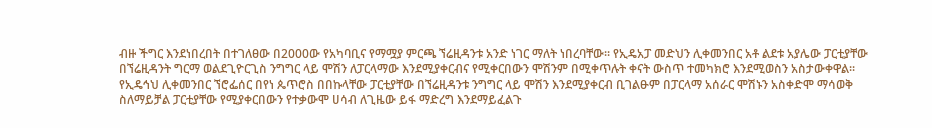ብዙ ችግር እንደነበረበት በተገለፀው በ2000ው የአካባቢና የማሟያ ምርጫ ኘሬዚዳንቱ አንድ ነገር ማለት ነበረባቸው፡፡ የኢዴአፓ መድህን ሊቀመንበር አቶ ልደቱ አያሌው ፓርቲያቸው በኘሬዚዳንት ግርማ ወልደጊዮርጊስ ንግግር ላይ ሞሽን ለፓርላማው እንደሚያቀርብና የሚቀርበውን ሞሽንም በሚቀጥሉት ቀናት ውስጥ ተመካክሮ እንደሚወስን አስታውቀዋል፡፡ የኢዴኅህ ሊቀመንበር ኘሮፌሰር በየነ ጴጥሮስ በበኩላቸው ፓርቲያቸው በኘሬዚዳንቱ ንግግር ላይ ሞሽን እንደሚያቀርብ ቢገልፁም በፓርላማ አሰራር ሞሽኑን አስቀድሞ ማሳወቅ ስለማይቻል ፓርቲያቸው የሚያቀርበውን የተቃውሞ ሀሳብ ለጊዜው ይፋ ማድረግ እንደማይፈልጉ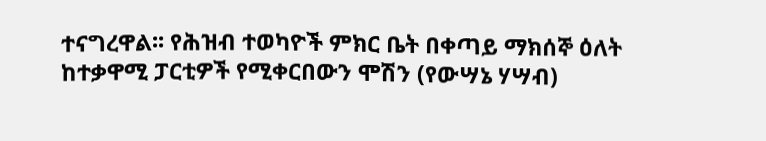ተናግረዋል፡፡ የሕዝብ ተወካዮች ምክር ቤት በቀጣይ ማክሰኞ ዕለት ከተቃዋሚ ፓርቲዎች የሚቀርበውን ሞሽን (የውሣኔ ሃሣብ)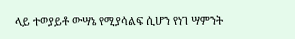ላይ ተወያይቶ ውሣኔ የሚያሳልፍ ሲሆን የነገ ሣምንት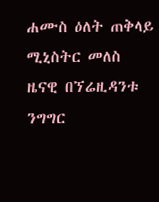ሐሙስ ዕለት ጠቅላይ ሚኒስትር መለስ ዜናዊ በኘሬዚዳንቱ ንግግር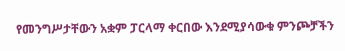የመንግሥታቸውን አቋም ፓርላማ ቀርበው እንደሚያሳውቁ ምንጮቻችን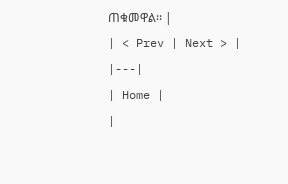ጠቁመዋል፡፡ |
| < Prev | Next > |
|---|
| Home |
|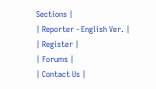Sections |
| Reporter - English Ver. |
| Register |
| Forums |
| Contact Us |